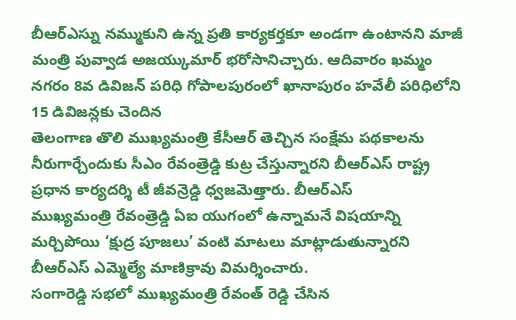బీఆర్ఎస్ను నమ్ముకుని ఉన్న ప్రతి కార్యకర్తకూ అండగా ఉంటానని మాజీ మంత్రి పువ్వాడ అజయ్కుమార్ భరోసానిచ్చారు. ఆదివారం ఖమ్మం నగరం 8వ డివిజన్ పరిధి గోపాలపురంలో ఖానాపురం హవేలీ పరిధిలోని 15 డివిజన్లకు చెందిన
తెలంగాణ తొలి ముఖ్యమంత్రి కేసీఆర్ తెచ్చిన సంక్షేమ పథకాలను నీరుగార్చేందుకు సీఎం రేవంత్రెడ్డి కుట్ర చేస్తున్నారని బీఆర్ఎస్ రాష్ట్ర ప్రధాన కార్యదర్శి టీ జీవన్రెడ్డి ధ్వజమెత్తారు. బీఆర్ఎస్
ముఖ్యమంత్రి రేవంత్రెడ్డి ఏఐ యుగంలో ఉన్నామనే విషయాన్ని మర్చిపోయి ‘క్షుద్ర పూజలు’ వంటి మాటలు మాట్లాడుతున్నారని బీఆర్ఎస్ ఎమ్మెల్యే మాణిక్రావు విమర్శించారు.
సంగారెడ్డి సభలో ముఖ్యమంత్రి రేవంత్ రెడ్డి చేసిన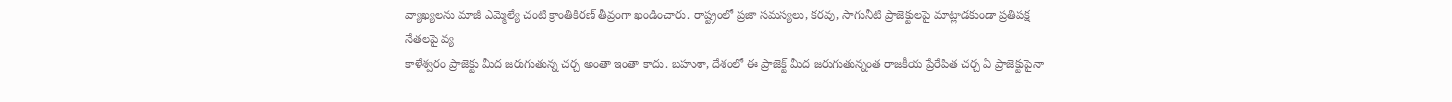వ్యాఖ్యలను మాజీ ఎమ్మెల్యే చంటి క్రాంతికిరణ్ తీవ్రంగా ఖండించారు. రాష్ట్రంలో ప్రజా సమస్యలు, కరవు, సాగునీటి ప్రాజెక్టులపై మాట్లాడకుండా ప్రతిపక్ష నేతలపై వ్య
కాళేశ్వరం ప్రాజెక్టు మీద జరుగుతున్న చర్చ అంతా ఇంతా కాదు. బహుశా, దేశంలో ఈ ప్రాజెక్ట్ మీద జరుగుతున్నంత రాజకీయ ప్రేరేపిత చర్చ ఏ ప్రాజెక్టుపైనా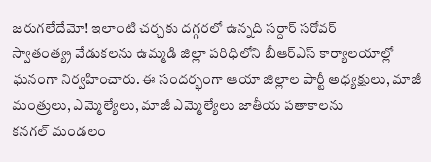జరుగలేదేమో! ఇలాంటి చర్చకు దగ్గరలో ఉన్నది సర్దార్ సరోవర్
స్వాతంత్య్ర వేడుకలను ఉమ్మడి జిల్లా పరిధిలోని బీఆర్ఎస్ కార్యాలయాల్లో ఘనంగా నిర్వహించారు. ఈ సందర్భంగా ఆయా జిల్లాల పార్టీ అధ్యక్షులు, మాజీ మంత్రులు, ఎమ్మెల్యేలు, మాజీ ఎమ్మెల్యేలు జాతీయ పతాకాలను
కనగల్ మండలం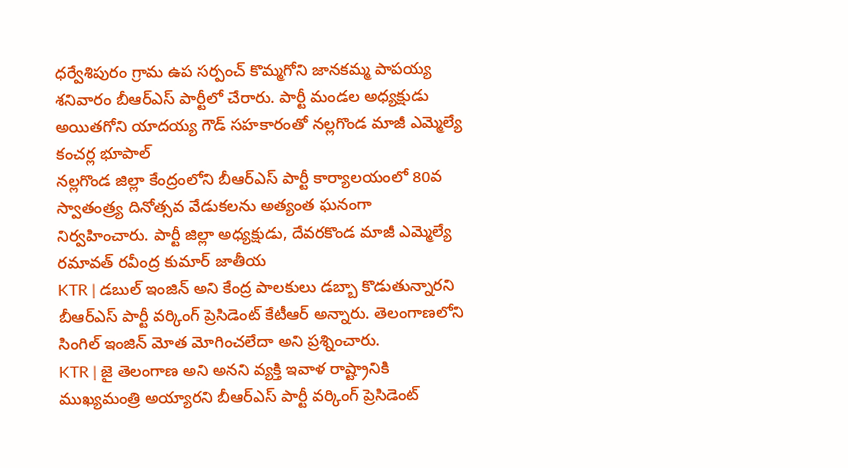ధర్వేశిపురం గ్రామ ఉప సర్పంచ్ కొమ్మగోని జానకమ్మ పాపయ్య శనివారం బీఆర్ఎస్ పార్టీలో చేరారు. పార్టీ మండల అధ్యక్షుడు అయితగోని యాదయ్య గౌడ్ సహకారంతో నల్లగొండ మాజీ ఎమ్మెల్యే కంచర్ల భూపాల్
నల్లగొండ జిల్లా కేంద్రంలోని బీఆర్ఎస్ పార్టీ కార్యాలయంలో 80వ స్వాతంత్ర్య దినోత్సవ వేడుకలను అత్యంత ఘనంగా నిర్వహించారు. పార్టీ జిల్లా అధ్యక్షుడు, దేవరకొండ మాజీ ఎమ్మెల్యే రమావత్ రవీంద్ర కుమార్ జాతీయ
KTR | డబుల్ ఇంజిన్ అని కేంద్ర పాలకులు డబ్బా కొడుతున్నారని బీఆర్ఎస్ పార్టీ వర్కింగ్ ప్రెసిడెంట్ కేటీఆర్ అన్నారు. తెలంగాణలోని సింగిల్ ఇంజిన్ మోత మోగించలేదా అని ప్రశ్నించారు.
KTR | జై తెలంగాణ అని అనని వ్యక్తి ఇవాళ రాష్ట్రానికి ముఖ్యమంత్రి అయ్యారని బీఆర్ఎస్ పార్టీ వర్కింగ్ ప్రెసిడెంట్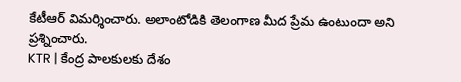కేటీఆర్ విమర్శించారు. అలాంటోడికి తెలంగాణ మీద ప్రేమ ఉంటుందా అని ప్రశ్నించారు.
KTR | కేంద్ర పాలకులకు దేశం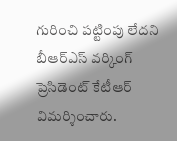గురించి పట్టింపు లేదని బీఆర్ఎస్ వర్కింగ్ ప్రెసిడెంట్ కేటీఆర్ విమర్శించారు.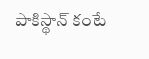పాకిస్థాన్ కంటే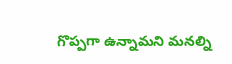గొప్పగా ఉన్నామని మనల్ని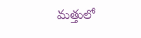మత్తులో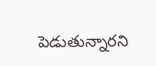పెడుతున్నారని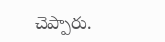చెప్పారు.